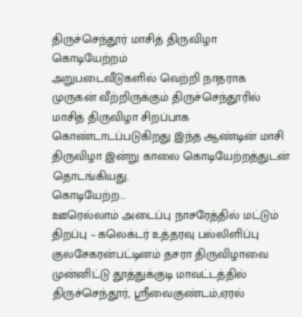திருச்செந்தூர் மாசித் திருவிழா கொடியேற்றம்
அறுபடைவீடுகளில் வெற்றி நாதராக முருகன் வீற்றிருக்கும் திருச்செந்தூரில் மாசித் திருவிழா சிறப்பாக கொண்டாடப்படுகிறது இந்த ஆண்டின் மாசி திருவிழா இன்று காலை கொடியேற்றத்துடன் தொடங்கியது.
கொடியேற்ற...
ஊரெல்லாம் அடைப்பு நாசரேத்தில் மட்டும் திறப்பு – கலெக்டர் உத்தரவு பல்லிளிப்பு
குலசேகரன்பட்டினம் தசரா திருவிழாவை முன்னிட்டு தூத்துக்குடி மாவட்டத்தில் திருச்செந்தூர், ஸ்ரீவைகுண்டம்,ஏரல்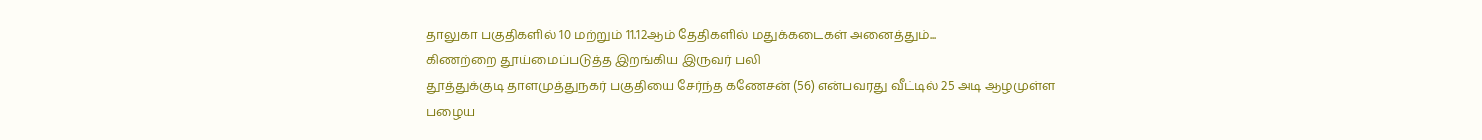தாலுகா பகுதிகளில் 10 மற்றும் 11.12ஆம் தேதிகளில் மதுக்கடைகள் அனைத்தும்...
கிணற்றை தூய்மைப்படுத்த இறங்கிய இருவர் பலி
தூத்துக்குடி தாளமுத்துநகர் பகுதியை சேர்ந்த கணேசன் (56) என்பவரது வீட்டில் 25 அடி ஆழமுள்ள பழைய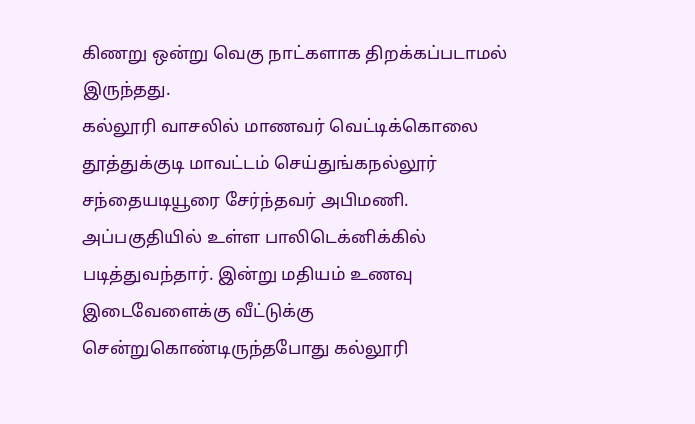கிணறு ஒன்று வெகு நாட்களாக திறக்கப்படாமல் இருந்தது.
கல்லூரி வாசலில் மாணவர் வெட்டிக்கொலை
தூத்துக்குடி மாவட்டம் செய்துங்கநல்லூர் சந்தையடியூரை சேர்ந்தவர் அபிமணி. அப்பகுதியில் உள்ள பாலிடெக்னிக்கில் படித்துவந்தார். இன்று மதியம் உணவு இடைவேளைக்கு வீட்டுக்கு சென்றுகொண்டிருந்தபோது கல்லூரி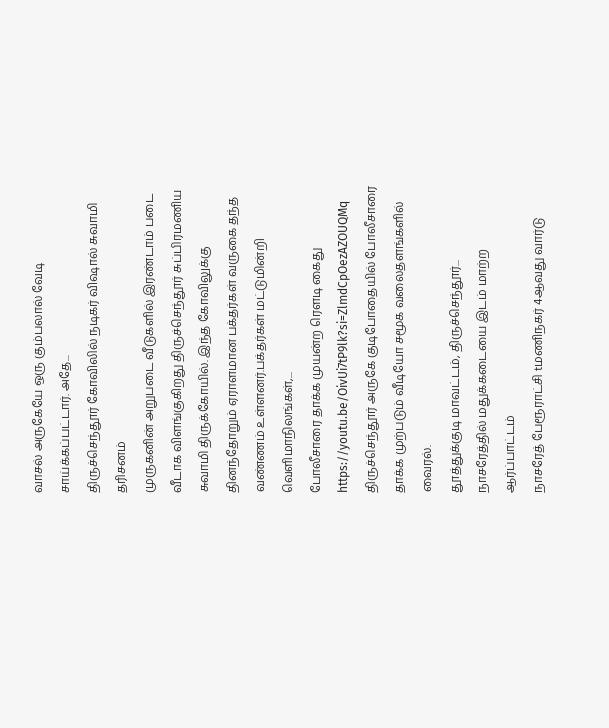வாசல் அருகேயே ஒரு கும்பலால் வேடி சாய்க்கப்பட்டார். அதே...
திருச்செந்தூர் கோவிலில் நடிகர் விஷால் சுவாமி தரிசனம்
முருகனின் அறுபடை வீடுகளில் இரண்டாம் படை வீடாக விளங்குகிறது திருச்செந்தூர் சுப்பிரமணிய சுவாமி திருக்கோயில். இந்த கோவிலுக்கு தினந்தோறும் ஏராளமான பக்தர்கள் வருகை தந்த வண்ணம் உள்ளனர்.பக்தர்கள் மட்டுமின்றி வெளிமாநிலங்கள்,...
போலீசாரை தாக்க முயன்ற ரெளடி கைது
https://youtu.be/OivUi7tP9lk?si=ZlmdCpOezAZOUQMq
திருச்செந்தூர் அருகே குடிபோதையில் போலீசாரை தாக்க முற்படும் வீடியோ சமூக வலைதளங்களில் வைரல்.
தூத்துக்குடி மாவட்டம், திருச்செந்தூர்...
நாசரேத்தில் மதுக்கடையை இடம் மாற்ற ஆர்ப்பாட்டம்
நாசரேத் பேரூராட்சி tமணிநகர் 4ஆவது வார்டு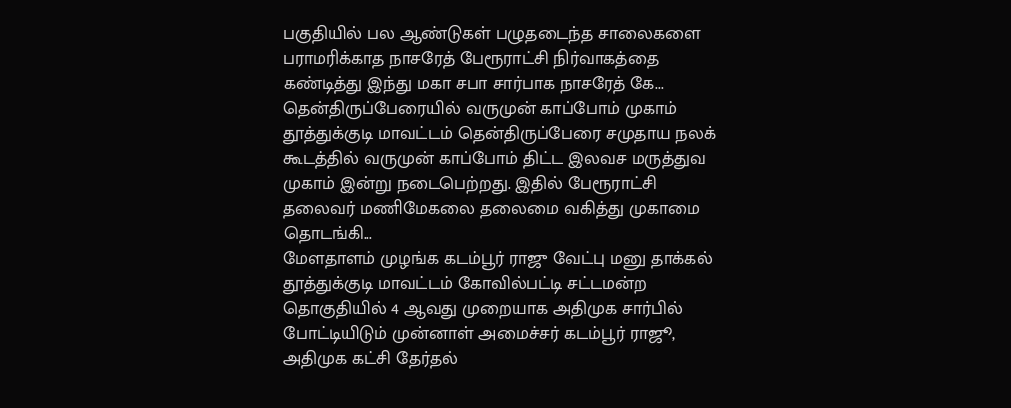பகுதியில் பல ஆண்டுகள் பழுதடைந்த சாலைகளை பராமரிக்காத நாசரேத் பேரூராட்சி நிர்வாகத்தை கண்டித்து இந்து மகா சபா சார்பாக நாசரேத் கே...
தென்திருப்பேரையில் வருமுன் காப்போம் முகாம்
தூத்துக்குடி மாவட்டம் தென்திருப்பேரை சமுதாய நலக் கூடத்தில் வருமுன் காப்போம் திட்ட இலவச மருத்துவ முகாம் இன்று நடைபெற்றது. இதில் பேரூராட்சி தலைவர் மணிமேகலை தலைமை வகித்து முகாமை தொடங்கி...
மேளதாளம் முழங்க கடம்பூர் ராஜு வேட்பு மனு தாக்கல்
தூத்துக்குடி மாவட்டம் கோவில்பட்டி சட்டமன்ற தொகுதியில் 4 ஆவது முறையாக அதிமுக சார்பில் போட்டியிடும் முன்னாள் அமைச்சர் கடம்பூர் ராஜூ, அதிமுக கட்சி தேர்தல்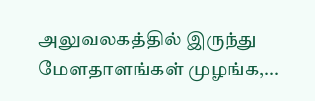அலுவலகத்தில் இருந்து மேளதாளங்கள் முழங்க,...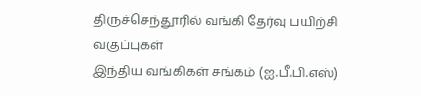திருச்செந்தூரில் வங்கி தேர்வு பயிற்சி வகுப்புகள்
இந்திய வங்கிகள் சங்கம் (ஐ.பீ.பி.எஸ்)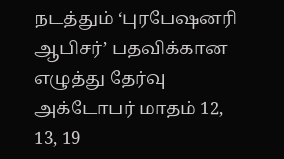நடத்தும் ‘புரபேஷனரி ஆபிசர்’ பதவிக்கான எழுத்து தேர்வு அக்டோபர் மாதம் 12, 13, 19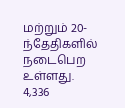மற்றும் 20-ந்தேதிகளில் நடைபெற உள்ளது.
4,336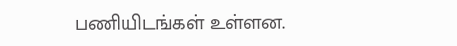பணியிடங்கள் உள்ளன.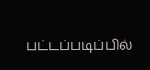பட்டப்படிப்பில்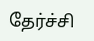தேர்ச்சி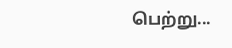பெற்று...